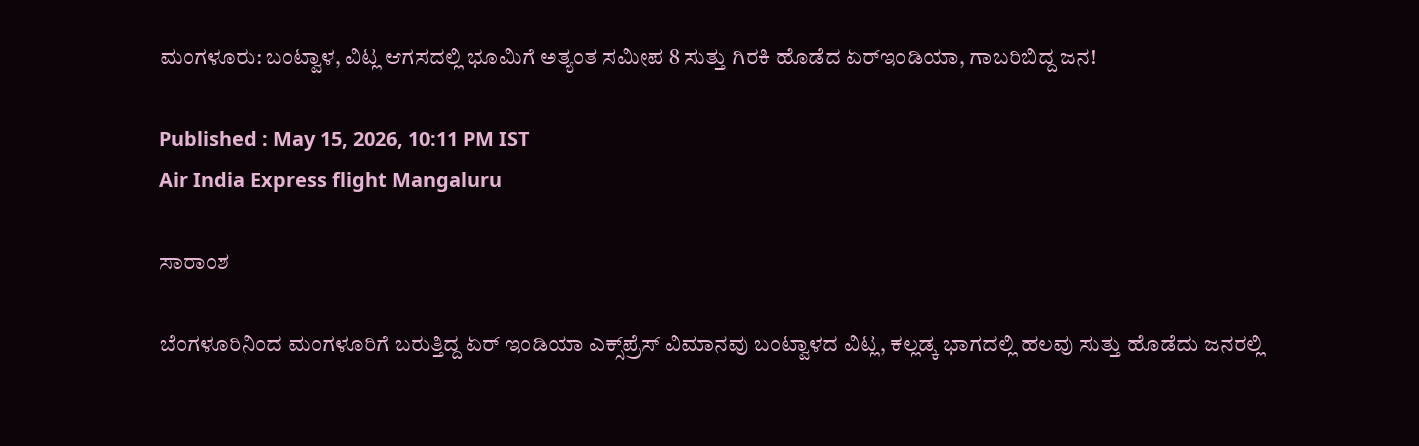ಮಂಗಳೂರು: ಬಂಟ್ವಾಳ, ವಿಟ್ಲ ಆಗಸದಲ್ಲಿ ಭೂಮಿಗೆ ಅತ್ಯಂತ ಸಮೀಪ 8 ಸುತ್ತು ಗಿರಕಿ ಹೊಡೆದ ಏರ್‌ಇಂಡಿಯಾ, ಗಾಬರಿಬಿದ್ದ ಜನ!

Published : May 15, 2026, 10:11 PM IST
Air India Express flight Mangaluru

ಸಾರಾಂಶ

ಬೆಂಗಳೂರಿನಿಂದ ಮಂಗಳೂರಿಗೆ ಬರುತ್ತಿದ್ದ ಏರ್ ಇಂಡಿಯಾ ಎಕ್ಸ್‌ಪ್ರೆಸ್ ವಿಮಾನವು ಬಂಟ್ವಾಳದ ವಿಟ್ಲ, ಕಲ್ಲಡ್ಕ ಭಾಗದಲ್ಲಿ ಹಲವು ಸುತ್ತು ಹೊಡೆದು ಜನರಲ್ಲಿ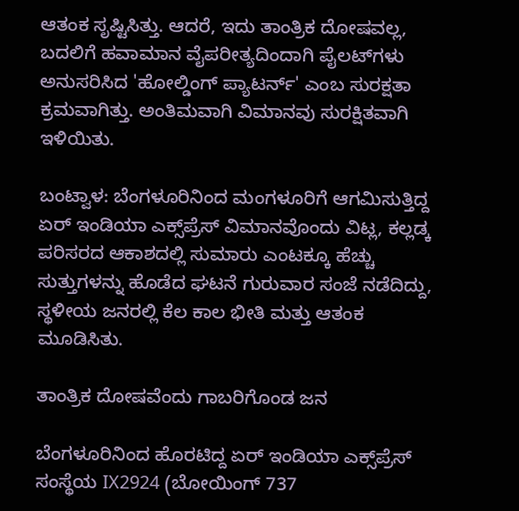ಆತಂಕ ಸೃಷ್ಟಿಸಿತ್ತು. ಆದರೆ, ಇದು ತಾಂತ್ರಿಕ ದೋಷವಲ್ಲ, ಬದಲಿಗೆ ಹವಾಮಾನ ವೈಪರೀತ್ಯದಿಂದಾಗಿ ಪೈಲಟ್‌ಗಳು ಅನುಸರಿಸಿದ 'ಹೋಲ್ಡಿಂಗ್ ಪ್ಯಾಟರ್ನ್' ಎಂಬ ಸುರಕ್ಷತಾ ಕ್ರಮವಾಗಿತ್ತು. ಅಂತಿಮವಾಗಿ ವಿಮಾನವು ಸುರಕ್ಷಿತವಾಗಿ ಇಳಿಯಿತು.

ಬಂಟ್ವಾಳ: ಬೆಂಗಳೂರಿನಿಂದ ಮಂಗಳೂರಿಗೆ ಆಗಮಿಸುತ್ತಿದ್ದ ಏರ್ ಇಂಡಿಯಾ ಎಕ್ಸ್‌ಪ್ರೆಸ್ ವಿಮಾನವೊಂದು ವಿಟ್ಲ, ಕಲ್ಲಡ್ಕ ಪರಿಸರದ ಆಕಾಶದಲ್ಲಿ ಸುಮಾರು ಎಂಟಕ್ಕೂ ಹೆಚ್ಚು ಸುತ್ತುಗಳನ್ನು ಹೊಡೆದ ಘಟನೆ ಗುರುವಾರ ಸಂಜೆ ನಡೆದಿದ್ದು, ಸ್ಥಳೀಯ ಜನರಲ್ಲಿ ಕೆಲ ಕಾಲ ಭೀತಿ ಮತ್ತು ಆತಂಕ ಮೂಡಿಸಿತು.

ತಾಂತ್ರಿಕ ದೋಷವೆಂದು ಗಾಬರಿಗೊಂಡ ಜನ

ಬೆಂಗಳೂರಿನಿಂದ ಹೊರಟಿದ್ದ ಏರ್ ಇಂಡಿಯಾ ಎಕ್ಸ್‌ಪ್ರೆಸ್ ಸಂಸ್ಥೆಯ IX2924 (ಬೋಯಿಂಗ್ 737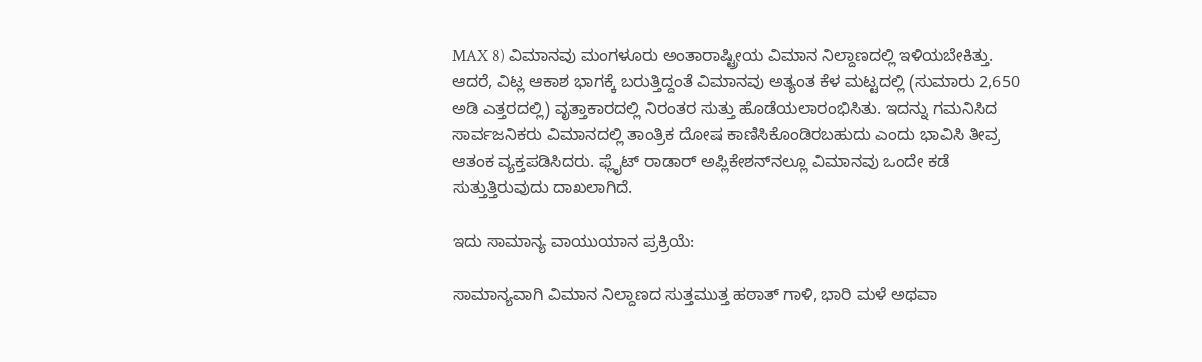MAX 8) ವಿಮಾನವು ಮಂಗಳೂರು ಅಂತಾರಾಷ್ಟ್ರೀಯ ವಿಮಾನ ನಿಲ್ದಾಣದಲ್ಲಿ ಇಳಿಯಬೇಕಿತ್ತು. ಆದರೆ, ವಿಟ್ಲ ಆಕಾಶ ಭಾಗಕ್ಕೆ ಬರುತ್ತಿದ್ದಂತೆ ವಿಮಾನವು ಅತ್ಯಂತ ಕೆಳ ಮಟ್ಟದಲ್ಲಿ (ಸುಮಾರು 2,650 ಅಡಿ ಎತ್ತರದಲ್ಲಿ) ವೃತ್ತಾಕಾರದಲ್ಲಿ ನಿರಂತರ ಸುತ್ತು ಹೊಡೆಯಲಾರಂಭಿಸಿತು. ಇದನ್ನು ಗಮನಿಸಿದ ಸಾರ್ವಜನಿಕರು ವಿಮಾನದಲ್ಲಿ ತಾಂತ್ರಿಕ ದೋಷ ಕಾಣಿಸಿಕೊಂಡಿರಬಹುದು ಎಂದು ಭಾವಿಸಿ ತೀವ್ರ ಆತಂಕ ವ್ಯಕ್ತಪಡಿಸಿದರು. ಫ್ಲೈಟ್‌ ರಾಡಾರ್ ಅಪ್ಲಿಕೇಶನ್‌ನಲ್ಲೂ ವಿಮಾನವು ಒಂದೇ ಕಡೆ ಸುತ್ತುತ್ತಿರುವುದು ದಾಖಲಾಗಿದೆ.

ಇದು ಸಾಮಾನ್ಯ ವಾಯುಯಾನ ಪ್ರಕ್ರಿಯೆ:

ಸಾಮಾನ್ಯವಾಗಿ ವಿಮಾನ ನಿಲ್ದಾಣದ ಸುತ್ತಮುತ್ತ ಹಠಾತ್ ಗಾಳಿ, ಭಾರಿ ಮಳೆ ಅಥವಾ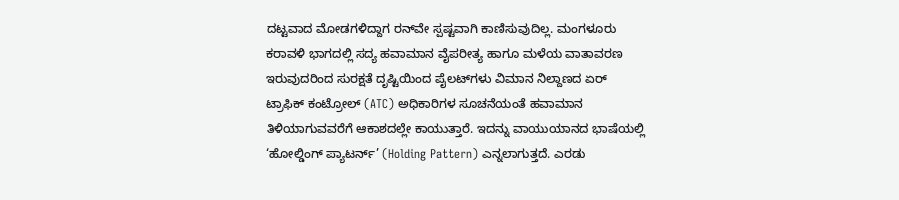ದಟ್ಟವಾದ ಮೋಡಗಳಿದ್ದಾಗ ರನ್‌ವೇ ಸ್ಪಷ್ಟವಾಗಿ ಕಾಣಿಸುವುದಿಲ್ಲ. ಮಂಗಳೂರು ಕರಾವಳಿ ಭಾಗದಲ್ಲಿ ಸದ್ಯ ಹವಾಮಾನ ವೈಪರೀತ್ಯ ಹಾಗೂ ಮಳೆಯ ವಾತಾವರಣ ಇರುವುದರಿಂದ ಸುರಕ್ಷತೆ ದೃಷ್ಟಿಯಿಂದ ಪೈಲಟ್‌ಗಳು ವಿಮಾನ ನಿಲ್ದಾಣದ ಏರ್ ಟ್ರಾಫಿಕ್ ಕಂಟ್ರೋಲ್ (ATC) ಅಧಿಕಾರಿಗಳ ಸೂಚನೆಯಂತೆ ಹವಾಮಾನ ತಿಳಿಯಾಗುವವರೆಗೆ ಆಕಾಶದಲ್ಲೇ ಕಾಯುತ್ತಾರೆ. ಇದನ್ನು ವಾಯುಯಾನದ ಭಾಷೆಯಲ್ಲಿ ‘ಹೋಲ್ಡಿಂಗ್ ಪ್ಯಾಟರ್ನ್’ (Holding Pattern) ಎನ್ನಲಾಗುತ್ತದೆ. ಎರಡು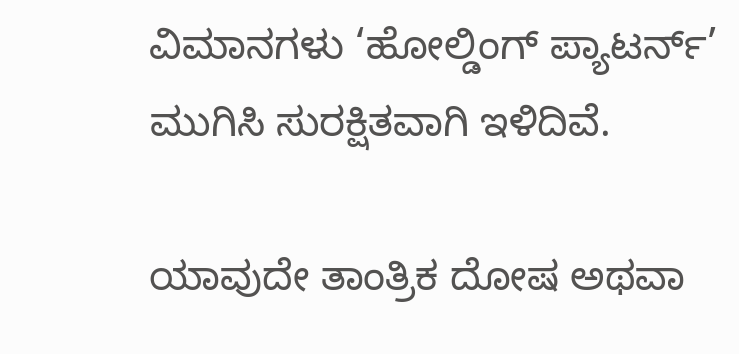ವಿಮಾನಗಳು ‘ಹೋಲ್ಡಿಂಗ್ ಪ್ಯಾಟರ್ನ್’ ಮುಗಿಸಿ ಸುರಕ್ಷಿತವಾಗಿ ಇಳಿದಿವೆ.

ಯಾವುದೇ ತಾಂತ್ರಿಕ ದೋಷ ಅಥವಾ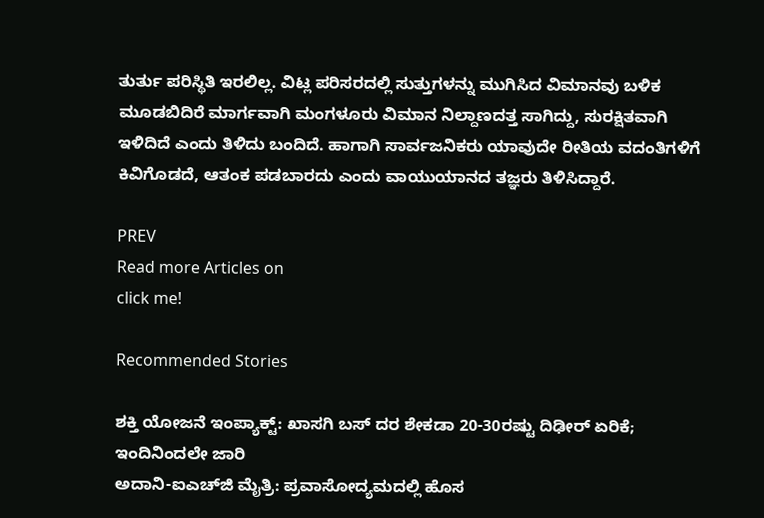ತುರ್ತು ಪರಿಸ್ಥಿತಿ ಇರಲಿಲ್ಲ. ವಿಟ್ಲ ಪರಿಸರದಲ್ಲಿ ಸುತ್ತುಗಳನ್ನು ಮುಗಿಸಿದ ವಿಮಾನವು ಬಳಿಕ ಮೂಡಬಿದಿರೆ ಮಾರ್ಗವಾಗಿ ಮಂಗಳೂರು ವಿಮಾನ ನಿಲ್ದಾಣದತ್ತ ಸಾಗಿದ್ದು, ಸುರಕ್ಷಿತವಾಗಿ ಇಳಿದಿದೆ ಎಂದು ತಿಳಿದು ಬಂದಿದೆ. ಹಾಗಾಗಿ ಸಾರ್ವಜನಿಕರು ಯಾವುದೇ ರೀತಿಯ ವದಂತಿಗಳಿಗೆ ಕಿವಿಗೊಡದೆ, ಆತಂಕ ಪಡಬಾರದು ಎಂದು ವಾಯುಯಾನದ ತಜ್ಞರು ತಿಳಿಸಿದ್ದಾರೆ.

PREV
Read more Articles on
click me!

Recommended Stories

ಶಕ್ತಿ ಯೋಜನೆ ಇಂಪ್ಯಾಕ್ಟ್: ಖಾಸಗಿ ಬಸ್ ದರ ಶೇಕಡಾ 20-30ರಷ್ಟು ದಿಢೀರ್ ಏರಿಕೆ; ಇಂದಿನಿಂದಲೇ ಜಾರಿ
ಅದಾನಿ-ಐಎಚ್‌ಜಿ ಮೈತ್ರಿ: ಪ್ರವಾಸೋದ್ಯಮದಲ್ಲಿ ಹೊಸ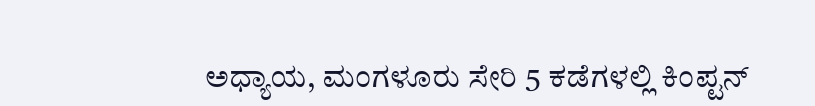ಅಧ್ಯಾಯ, ಮಂಗಳೂರು ಸೇರಿ 5 ಕಡೆಗಳಲ್ಲಿ ಕಿಂಪ್ಟನ್‌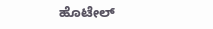ಹೊಟೇಲ್‌